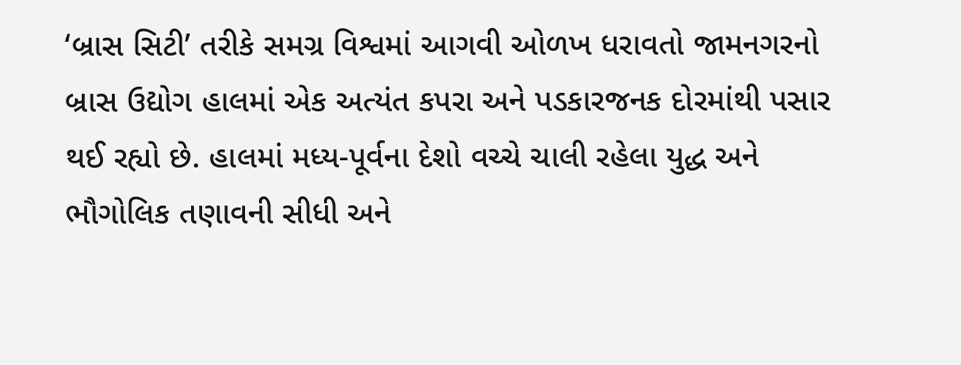‘બ્રાસ સિટી’ તરીકે સમગ્ર વિશ્વમાં આગવી ઓળખ ધરાવતો જામનગરનો બ્રાસ ઉદ્યોગ હાલમાં એક અત્યંત કપરા અને પડકારજનક દોરમાંથી પસાર થઈ રહ્યો છે. હાલમાં મધ્ય-પૂર્વના દેશો વચ્ચે ચાલી રહેલા યુદ્ધ અને ભૌગોલિક તણાવની સીધી અને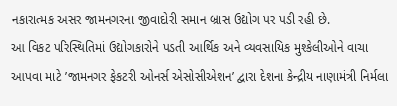નકારાત્મક અસર જામનગરના જીવાદોરી સમાન બ્રાસ ઉદ્યોગ પર પડી રહી છે.
આ વિકટ પરિસ્થિતિમાં ઉદ્યોગકારોને પડતી આર્થિક અને વ્યવસાયિક મુશ્કેલીઓને વાચા આપવા માટે ’જામનગર ફેકટરી ઓનર્સ એસોસીએશન’ દ્વારા દેશના કેન્દ્રીય નાણામંત્રી નિર્મલા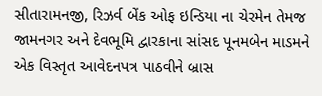સીતારામનજી, રિઝર્વ બેંક ઓફ ઇન્ડિયા ના ચેરમેન તેમજ જામનગર અને દેવભૂમિ દ્વારકાના સાંસદ પૂનમબેન માડમને એક વિસ્તૃત આવેદનપત્ર પાઠવીને બ્રાસ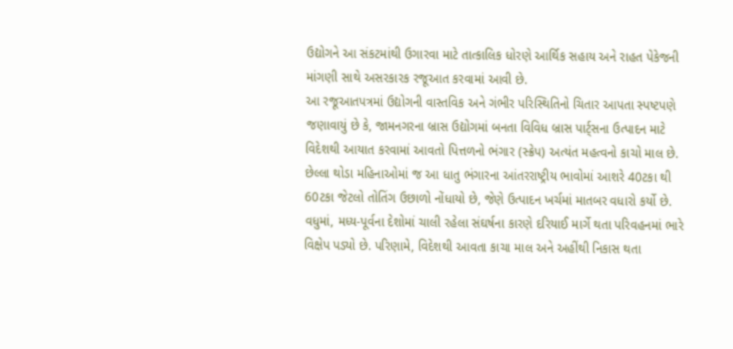ઉદ્યોગને આ સંકટમાંથી ઉગારવા માટે તાત્કાલિક ધોરણે આર્થિક સહાય અને રાહત પેકેજની માંગણી સાથે અસરકારક રજૂઆત કરવામાં આવી છે.
આ રજૂઆતપત્રમાં ઉદ્યોગની વાસ્તવિક અને ગંભીર પરિસ્થિતિનો ચિતાર આપતા સ્પષ્ટપણે જણાવાયું છે કે, જામનગરના બ્રાસ ઉદ્યોગમાં બનતા વિવિધ બ્રાસ પાર્ટ્સના ઉત્પાદન માટે વિદેશથી આયાત કરવામાં આવતો પિત્તળનો ભંગાર (સ્ક્રેપ) અત્યંત મહત્વનો કાચો માલ છે. છેલ્લા થોડા મહિનાઓમાં જ આ ધાતુ ભંગારના આંતરરાષ્ટ્રીય ભાવોમાં આશરે 40ટકા થી 60ટકા જેટલો તોતિંગ ઉછાળો નોંધાયો છે, જેણે ઉત્પાદન ખર્ચમાં માતબર વધારો કર્યો છે.
વધુમાં, મધ્ય-પૂર્વના દેશોમાં ચાલી રહેલા સંઘર્ષના કારણે દરિયાઈ માર્ગે થતા પરિવહનમાં ભારે વિક્ષેપ પડ્યો છે. પરિણામે, વિદેશથી આવતા કાચા માલ અને અહીંથી નિકાસ થતા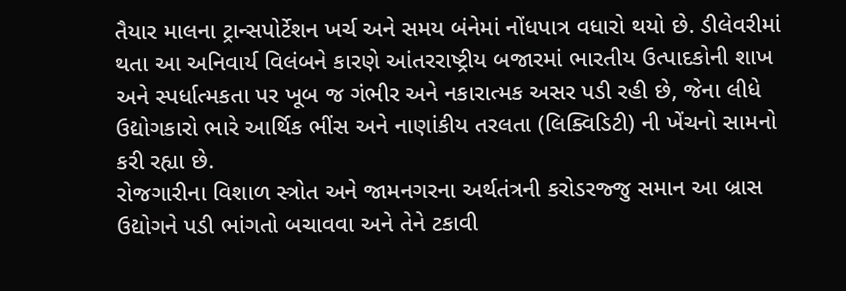તૈયાર માલના ટ્રાન્સપોર્ટેશન ખર્ચ અને સમય બંનેમાં નોંધપાત્ર વધારો થયો છે. ડીલેવરીમાં થતા આ અનિવાર્ય વિલંબને કારણે આંતરરાષ્ટ્રીય બજારમાં ભારતીય ઉત્પાદકોની શાખ અને સ્પર્ધાત્મકતા પર ખૂબ જ ગંભીર અને નકારાત્મક અસર પડી રહી છે, જેના લીધે ઉદ્યોગકારો ભારે આર્થિક ભીંસ અને નાણાંકીય તરલતા (લિક્વિડિટી) ની ખેંચનો સામનો કરી રહ્યા છે.
રોજગારીના વિશાળ સ્ત્રોત અને જામનગરના અર્થતંત્રની કરોડરજ્જુ સમાન આ બ્રાસ ઉદ્યોગને પડી ભાંગતો બચાવવા અને તેને ટકાવી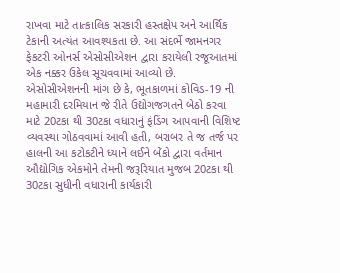રાખવા માટે તાત્કાલિક સરકારી હસ્તક્ષેપ અને આર્થિક ટેકાની અત્યંત આવશ્યકતા છે. આ સંદર્ભે જામનગર ફેકટરી ઓનર્સ એસોસીએશન દ્વારા કરાયેલી રજૂઆતમાં એક નક્કર ઉકેલ સૂચવવામાં આવ્યો છે.
એસોસીએશનની માંગ છે કે, ભૂતકાળમાં કોવિડ-19 ની મહામારી દરમિયાન જે રીતે ઉદ્યોગજગતને બેઠો કરવા માટે 20ટકા થી 30ટકા વધારાનું ફંડિંગ આપવાની વિશિષ્ટ વ્યવસ્થા ગોઠવવામાં આવી હતી, બરાબર તે જ તર્જ પર હાલની આ કટોકટીને ધ્યાને લઈને બેંકો દ્વારા વર્તમાન ઔદ્યોગિક એકમોને તેમની જરૂરિયાત મુજબ 20ટકા થી 30ટકા સુધીની વધારાની કાર્યકારી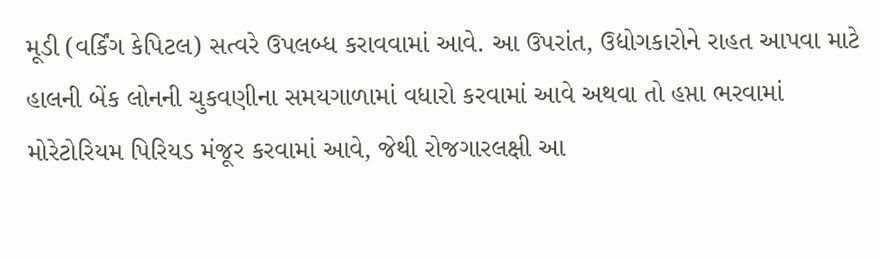મૂડી (વર્કિંગ કેપિટલ) સત્વરે ઉપલબ્ધ કરાવવામાં આવે. આ ઉપરાંત, ઉદ્યોગકારોને રાહત આપવા માટે હાલની બેંક લોનની ચુકવણીના સમયગાળામાં વધારો કરવામાં આવે અથવા તો હપ્તા ભરવામાં મોરેટોરિયમ પિરિયડ મંજૂર કરવામાં આવે, જેથી રોજગારલક્ષી આ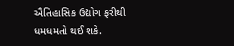ઐતિહાસિક ઉદ્યોગ ફરીથી ધમધમતો થઈ શકે.